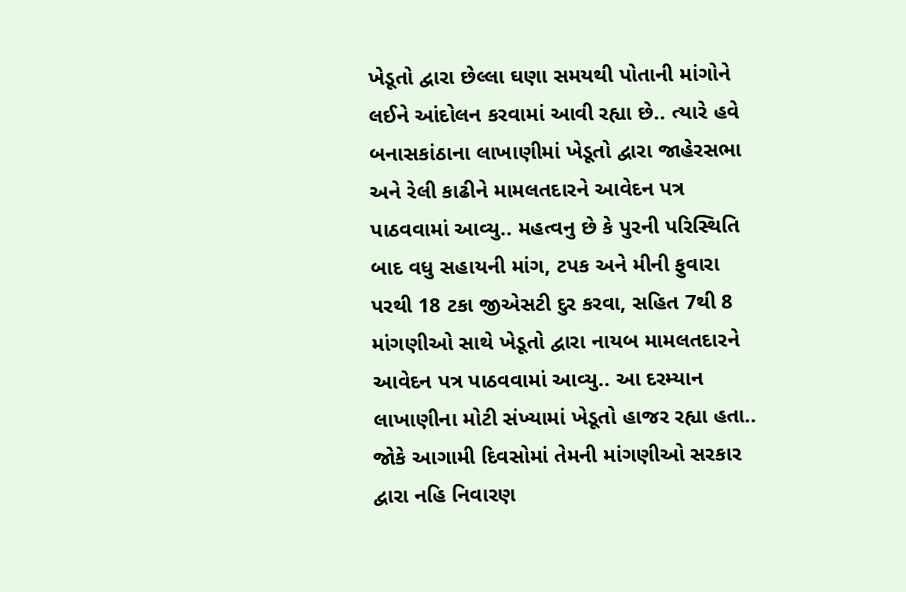ખેડૂતો દ્વારા છેલ્લા ઘણા સમયથી પોતાની માંગોને લઈને આંદોલન કરવામાં આવી રહ્યા છે.. ત્યારે હવે બનાસકાંઠાના લાખાણીમાં ખેડૂતો દ્વારા જાહેરસભા અને રેલી કાઢીને મામલતદારને આવેદન પત્ર પાઠવવામાં આવ્યુ.. મહત્વનુ છે કે પુરની પરિસ્થિતિ બાદ વધુ સહાયની માંગ, ટપક અને મીની ફુવારા પરથી 18 ટકા જીએસટી દુર કરવા, સહિત 7થી 8 માંગણીઓ સાથે ખેડૂતો દ્વારા નાયબ મામલતદારને આવેદન પત્ર પાઠવવામાં આવ્યુ.. આ દરમ્યાન લાખાણીના મોટી સંખ્યામાં ખેડૂતો હાજર રહ્યા હતા.. જોકે આગામી દિવસોમાં તેમની માંગણીઓ સરકાર દ્વારા નહિ નિવારણ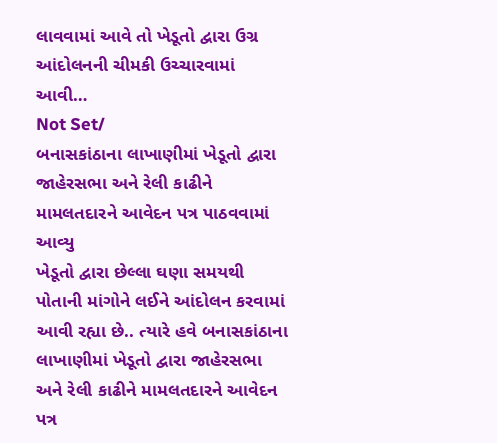લાવવામાં આવે તો ખેડૂતો દ્વારા ઉગ્ર આંદોલનની ચીમકી ઉચ્ચારવામાં આવી…
Not Set/
બનાસકાંઠાના લાખાણીમાં ખેડૂતો દ્વારા જાહેરસભા અને રેલી કાઢીને મામલતદારને આવેદન પત્ર પાઠવવામાં આવ્યુ
ખેડૂતો દ્વારા છેલ્લા ઘણા સમયથી પોતાની માંગોને લઈને આંદોલન કરવામાં આવી રહ્યા છે.. ત્યારે હવે બનાસકાંઠાના લાખાણીમાં ખેડૂતો દ્વારા જાહેરસભા અને રેલી કાઢીને મામલતદારને આવેદન પત્ર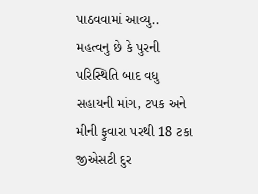પાઠવવામાં આવ્યુ.. મહત્વનુ છે કે પુરની પરિસ્થિતિ બાદ વધુ સહાયની માંગ, ટપક અને મીની ફુવારા પરથી 18 ટકા જીએસટી દુર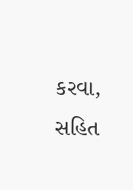કરવા, સહિત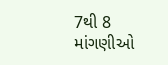7થી 8 માંગણીઓ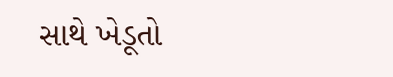સાથે ખેડૂતો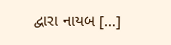દ્વારા નાયબ […]